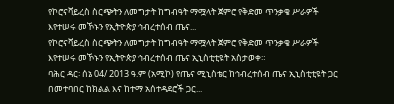የኮሮናቫይረስ ስርጭትን ለመግታት ከግብዓት ማሟላት ጀምሮ የቅድመ ጥንቃቄ ሥራዎች እየተሠሩ መኾኑን የኢትዮጵያ ኅብረተሰብ ጤና...
የኮሮናቫይረስ ስርጭትን ለመግታት ከግብዓት ማሟላት ጀምሮ የቅድመ ጥንቃቄ ሥራዎች እየተሠሩ መኾኑን የኢትዮጵያ ኅብረተሰብ ጤና ኢኒስቲቲዩት አስታወቀ።
ባሕር ዳር፡ ሰኔ 04/ 2013 ዓ.ም (አሚኮ) የጤና ሚኒስቴር ከኅብረተሰብ ጤና ኢኒስቲቲዩት ጋር በመተባበር ከክልል እና ከተማ አሰተዳደሮች ጋር...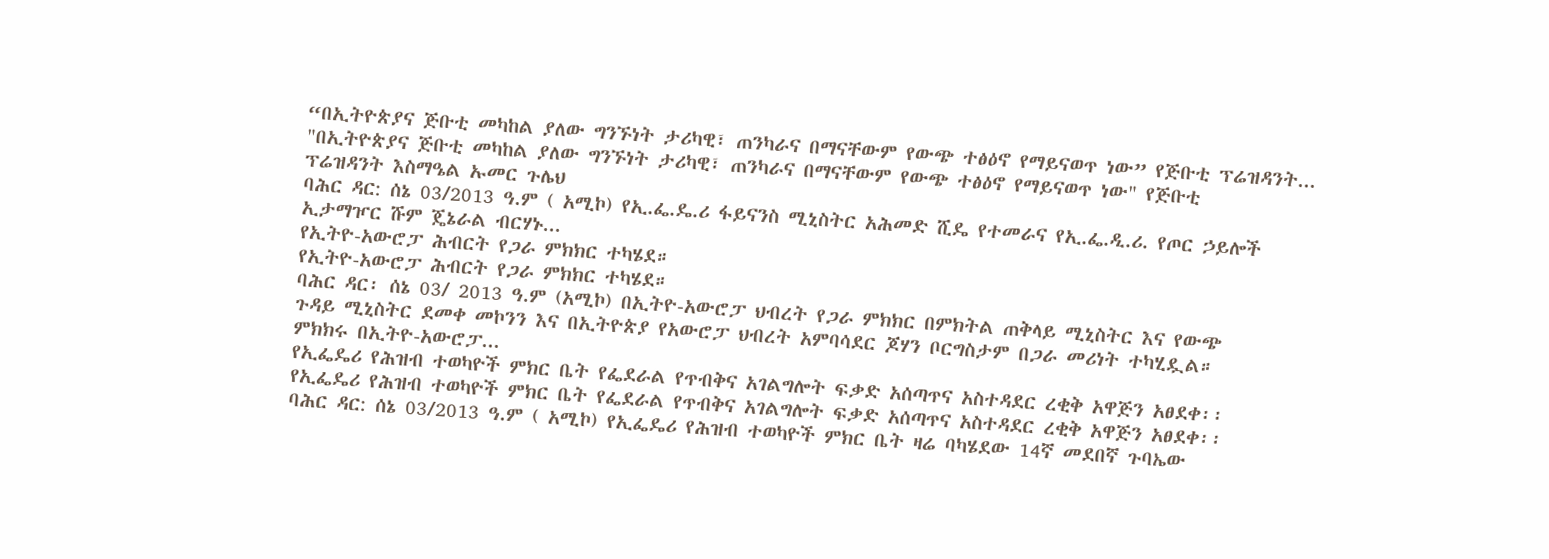“በኢትዮጵያና ጅቡቲ መካከል ያለው ግንኙነት ታሪካዊ፣ ጠንካራና በማናቸውም የውጭ ተፅዕኖ የማይናወጥ ነው” የጅቡቲ ፕሬዝዳንት...
"በኢትዮጵያና ጅቡቲ መካከል ያለው ግንኙነት ታሪካዊ፣ ጠንካራና በማናቸውም የውጭ ተፅዕኖ የማይናወጥ ነው" የጅቡቲ
ፕሬዝዳንት እስማዔል ኡመር ጉሌህ
ባሕር ዳር: ሰኔ 03/2013 ዓ.ም ( አሚኮ) የኢ.ፌ.ዴ.ሪ ፋይናንስ ሚኒስትር አሕመድ ሺዴ የተመራና የኢ.ፌ.ዲ.ሪ. የጦር ኃይሎች
ኢታማዦር ሹም ጄኔራል ብርሃኑ...
የኢትዮ-አውሮፓ ሕብርት የጋራ ምክክር ተካሄደ።
የኢትዮ-አውሮፓ ሕብርት የጋራ ምክክር ተካሄደ።
ባሕር ዳር፡ ሰኔ 03/ 2013 ዓ.ም (አሚኮ) በኢትዮ-አውሮፓ ህብረት የጋራ ምክክር በምክትል ጠቅላይ ሚኒስትር እና የውጭ
ጉዳይ ሚኒስትር ደመቀ መኮንን እና በኢትዮጵያ የአውሮፓ ህብረት አምባሳደር ጆሃን ቦርግስታም በጋራ መሪነት ተካሂዷል።
ምክክሩ በኢትዮ-አውሮፓ...
የኢፌዴሪ የሕዝብ ተወካዮች ምክር ቤት የፌደራል የጥብቅና አገልግሎት ፍቃድ አሰጣጥና አስተዳደር ረቂቅ አዋጅን አፀደቀ፡፡
የኢፌዴሪ የሕዝብ ተወካዮች ምክር ቤት የፌደራል የጥብቅና አገልግሎት ፍቃድ አሰጣጥና አስተዳደር ረቂቅ አዋጅን አፀደቀ፡፡
ባሕር ዳር: ሰኔ 03/2013 ዓ.ም ( አሚኮ) የኢፌዴሪ የሕዝብ ተወካዮች ምክር ቤት ዛሬ ባካሄደው 14ኛ መደበኛ ጉባኤው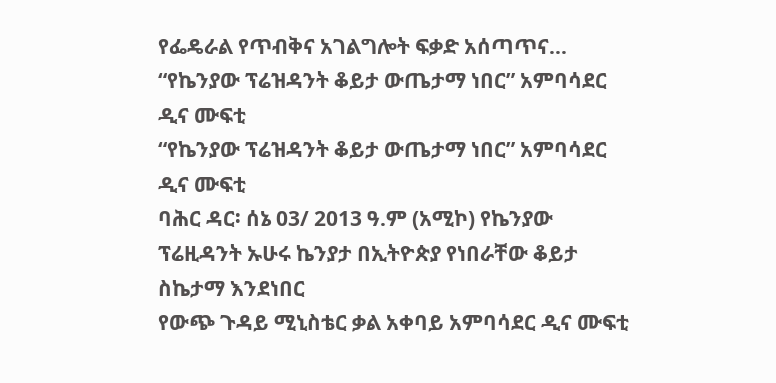የፌዴራል የጥብቅና አገልግሎት ፍቃድ አሰጣጥና...
“የኬንያው ፕሬዝዳንት ቆይታ ውጤታማ ነበር” አምባሳደር ዲና ሙፍቲ
“የኬንያው ፕሬዝዳንት ቆይታ ውጤታማ ነበር” አምባሳደር ዲና ሙፍቲ
ባሕር ዳር፡ ሰኔ 03/ 2013 ዓ.ም (አሚኮ) የኬንያው ፕሬዚዳንት ኡሁሩ ኬንያታ በኢትዮጵያ የነበራቸው ቆይታ ስኬታማ እንደነበር
የውጭ ጉዳይ ሚኒስቴር ቃል አቀባይ አምባሳደር ዲና ሙፍቲ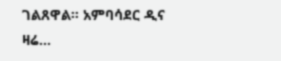ገልጸዋል። አምባሳደር ዲና ዛሬ...